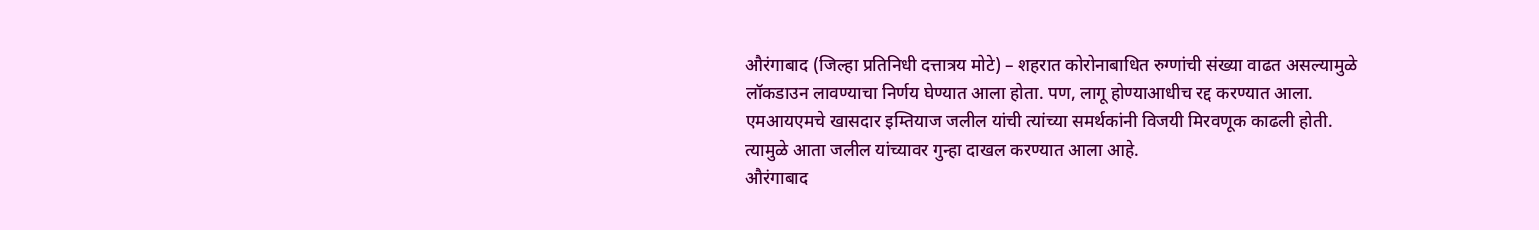औरंगाबाद (जिल्हा प्रतिनिधी दत्तात्रय मोटे) – शहरात कोरोनाबाधित रुग्णांची संख्या वाढत असल्यामुळे लॉकडाउन लावण्याचा निर्णय घेण्यात आला होता. पण, लागू होण्याआधीच रद्द करण्यात आला. एमआयएमचे खासदार इम्तियाज जलील यांची त्यांच्या समर्थकांनी विजयी मिरवणूक काढली होती. त्यामुळे आता जलील यांच्यावर गुन्हा दाखल करण्यात आला आहे.
औरंगाबाद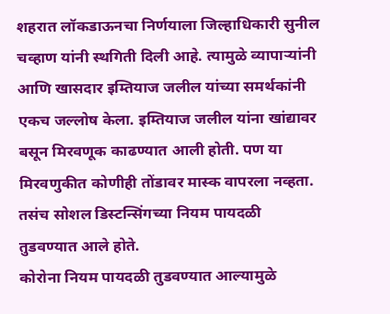शहरात लॉकडाऊनचा निर्णयाला जिल्हाधिकारी सुनील चव्हाण यांनी स्थगिती दिली आहे. त्यामुळे व्यापाऱ्यांनी आणि खासदार इम्तियाज जलील यांच्या समर्थकांनी एकच जल्लोष केला. इम्तियाज जलील यांना खांद्यावर बसून मिरवणूक काढण्यात आली होती. पण या मिरवणुकीत कोणीही तोंडावर मास्क वापरला नव्हता. तसंच सोशल डिस्टन्सिंगच्या नियम पायदळी तुडवण्यात आले होते.
कोरोना नियम पायदळी तुडवण्यात आल्यामुळे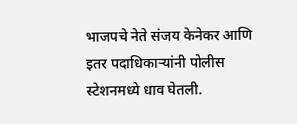भाजपचे नेते संजय केनेकर आणि इतर पदाधिकाऱ्यांनी पोलीस स्टेशनमध्ये धाव घेतली.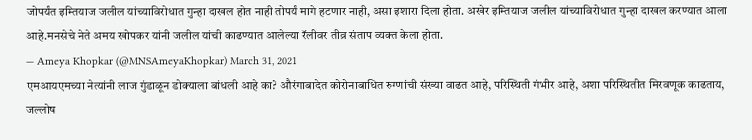जोपर्यंत इम्तियाज जलील यांच्याविरोधात गुन्हा दाखल होत नाही तोपर्यं मागे हटणार नाही, असा इशारा दिला होता. अखेर इम्तियाज जलील यांच्याविरोधात गुन्हा दाखल करण्यात आला आहे.मनसेचे नेते अमय खोपकर यांनी जलील यांची काढण्यात आलेल्या रॅलीवर तीव्र संताप व्यक्त केला होता.
— Ameya Khopkar (@MNSAmeyaKhopkar) March 31, 2021
एमआयएमच्या नेत्यांनी लाज गुंडाळून डोक्याला बांधली आहे का? औरंगाबादेत कोरोनाबाधित रुग्णांची संख्या वाढत आहे, परिस्थिती गंभीर आहे, अशा परिस्थितीत मिरवणूक काढताय, जल्लोष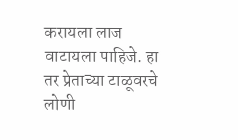करायला लाज वाटायला पाहिजे. हा तर प्रेताच्या टाळूवरचे लोणी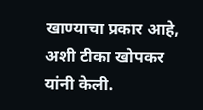खाण्याचा प्रकार आहे, अशी टीका खोपकर यांनी केली.